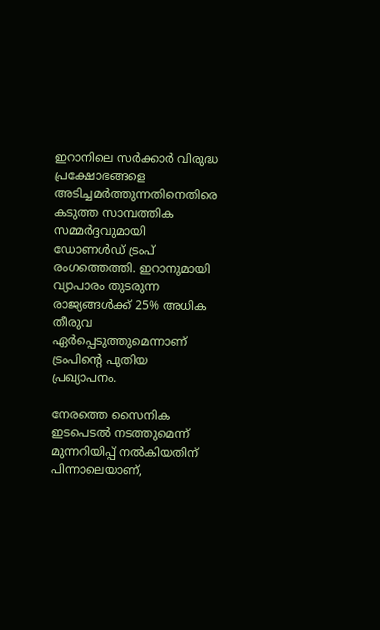ഇറാനിലെ സർക്കാർ വിരുദ്ധ പ്രക്ഷോഭങ്ങളെ അടിച്ചമർത്തുന്നതിനെതിരെ കടുത്ത സാമ്പത്തിക സമ്മർദ്ദവുമായി ഡോണൾഡ് ട്രംപ് രംഗത്തെത്തി. ഇറാനുമായി വ്യാപാരം തുടരുന്ന രാജ്യങ്ങൾക്ക് 25% അധിക തീരുവ ഏർപ്പെടുത്തുമെന്നാണ് ട്രംപിന്റെ പുതിയ പ്രഖ്യാപനം.

നേരത്തെ സൈനിക ഇടപെടൽ നടത്തുമെന്ന് മുന്നറിയിപ്പ് നൽകിയതിന് പിന്നാലെയാണ്,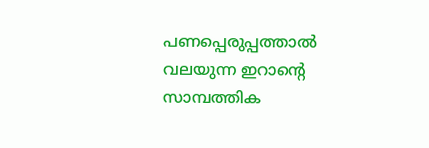പണപ്പെരുപ്പത്താൽ വലയുന്ന ഇറാന്റെ സാമ്പത്തിക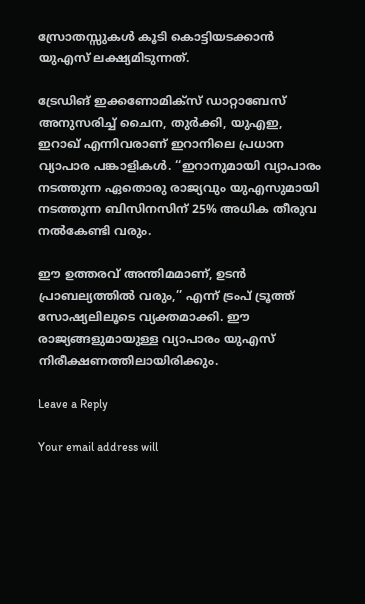സ്രോതസ്സുകൾ കൂടി കൊട്ടിയടക്കാൻ യുഎസ് ലക്ഷ്യമിടുന്നത്.

ട്രേഡിങ് ഇക്കണോമിക്സ് ഡാറ്റാബേസ് അനുസരിച്ച് ചൈന, തുർക്കി, യുഎഇ, ഇറാഖ് എന്നിവരാണ് ഇറാനിലെ പ്രധാന വ്യാപാര പങ്കാളികൾ. ‘‘ഇറാനുമായി വ്യാപാരം നടത്തുന്ന ഏതൊരു രാജ്യവും യുഎസുമായി നടത്തുന്ന ബിസിനസിന് 25% അധിക തീരുവ നൽകേണ്ടി വരും.

ഈ ഉത്തരവ് അന്തിമമാണ്, ഉടൻ പ്രാബല്യത്തിൽ വരും,’’ എന്ന് ട്രംപ് ട്രൂത്ത് സോഷ്യലിലൂടെ വ്യക്തമാക്കി. ഈ രാജ്യങ്ങളുമായുള്ള വ്യാപാരം യുഎസ് നിരീക്ഷണത്തിലായിരിക്കും.

Leave a Reply

Your email address will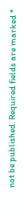not be published. Required fields are marked *